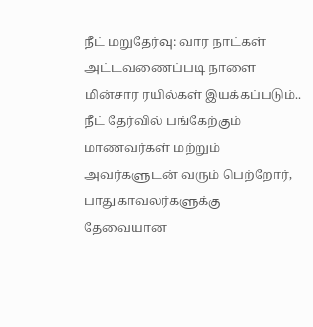நீட் மறுதேர்வு: வார நாட்கள் அட்டவணைப்படி நாளை மின்சார ரயில்கள் இயக்கப்படும்..
நீட் தேர்வில் பங்கேற்கும் மாணவர்கள் மற்றும் அவர்களுடன் வரும் பெற்றோர், பாதுகாவலர்களுக்கு தேவையான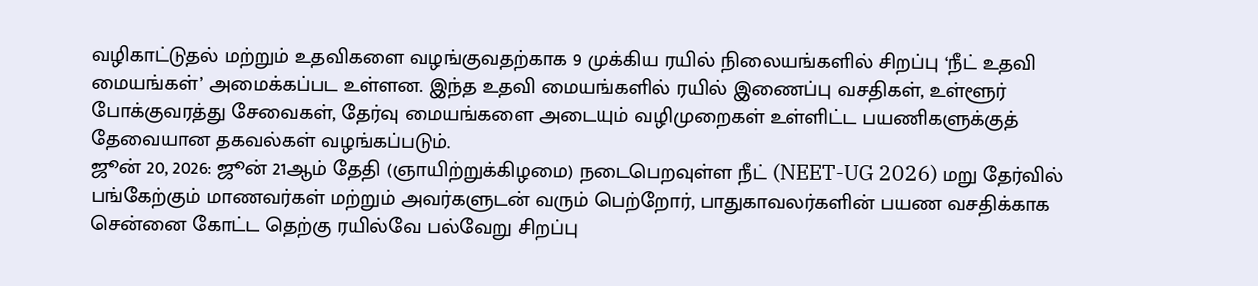வழிகாட்டுதல் மற்றும் உதவிகளை வழங்குவதற்காக 9 முக்கிய ரயில் நிலையங்களில் சிறப்பு ‘நீட் உதவி மையங்கள்’ அமைக்கப்பட உள்ளன. இந்த உதவி மையங்களில் ரயில் இணைப்பு வசதிகள், உள்ளூர் போக்குவரத்து சேவைகள், தேர்வு மையங்களை அடையும் வழிமுறைகள் உள்ளிட்ட பயணிகளுக்குத் தேவையான தகவல்கள் வழங்கப்படும்.
ஜூன் 20, 2026: ஜூன் 21ஆம் தேதி (ஞாயிற்றுக்கிழமை) நடைபெறவுள்ள நீட் (NEET-UG 2026) மறு தேர்வில் பங்கேற்கும் மாணவர்கள் மற்றும் அவர்களுடன் வரும் பெற்றோர், பாதுகாவலர்களின் பயண வசதிக்காக சென்னை கோட்ட தெற்கு ரயில்வே பல்வேறு சிறப்பு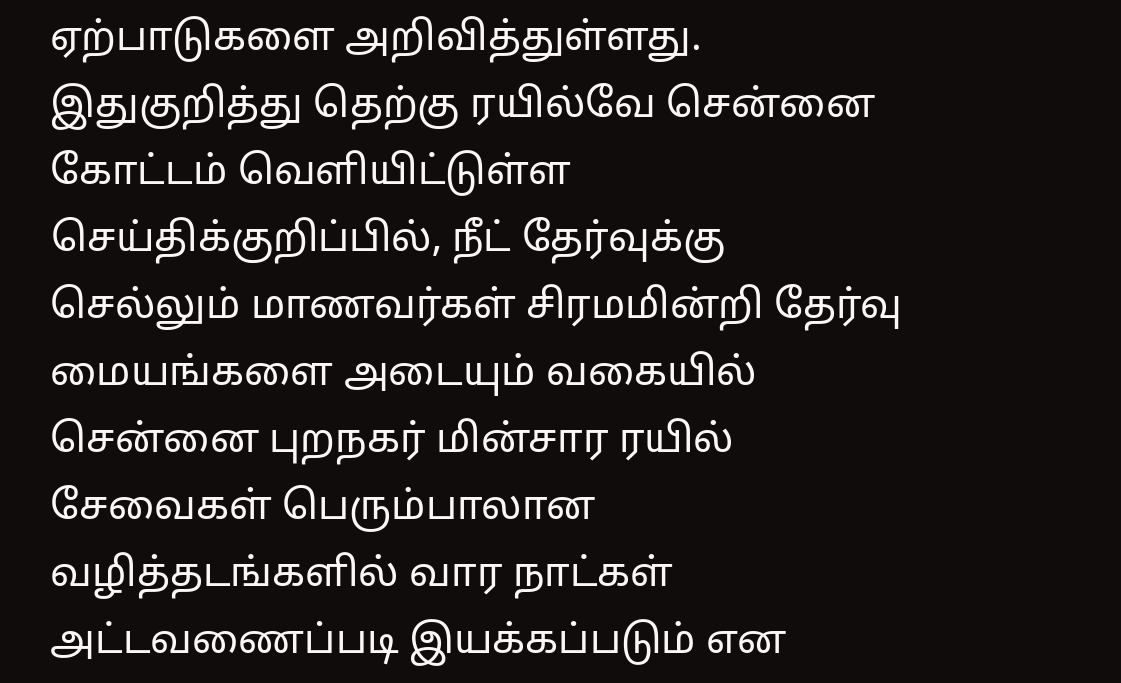ஏற்பாடுகளை அறிவித்துள்ளது. இதுகுறித்து தெற்கு ரயில்வே சென்னை கோட்டம் வெளியிட்டுள்ள செய்திக்குறிப்பில், நீட் தேர்வுக்கு செல்லும் மாணவர்கள் சிரமமின்றி தேர்வு மையங்களை அடையும் வகையில் சென்னை புறநகர் மின்சார ரயில் சேவைகள் பெரும்பாலான வழித்தடங்களில் வார நாட்கள் அட்டவணைப்படி இயக்கப்படும் என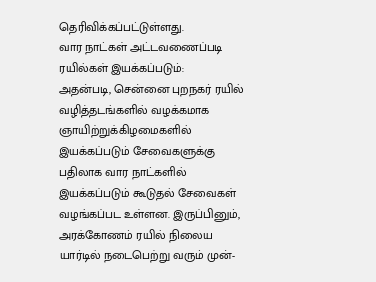தெரிவிக்கப்பட்டுள்ளது.
வார நாட்கள் அட்டவணைப்படி ரயில்கள் இயக்கப்படும்:
அதன்படி, சென்னை புறநகர் ரயில் வழித்தடங்களில் வழக்கமாக ஞாயிற்றுக்கிழமைகளில் இயக்கப்படும் சேவைகளுக்கு பதிலாக வார நாட்களில் இயக்கப்படும் கூடுதல் சேவைகள் வழங்கப்பட உள்ளன. இருப்பினும், அரக்கோணம் ரயில் நிலைய யார்டில் நடைபெற்று வரும் முன்-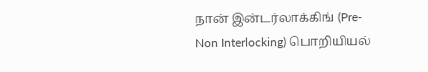நான் இன்டர்லாக்கிங் (Pre-Non Interlocking) பொறியியல்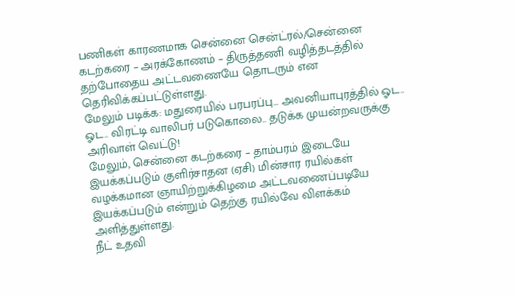பணிகள் காரணமாக சென்னை சென்ட்ரல்/சென்னை கடற்கரை – அரக்கோணம் – திருத்தணி வழித்தடத்தில் தற்போதைய அட்டவணையே தொடரும் என தெரிவிக்கப்பட்டுள்ளது.
மேலும் படிக்க: மதுரையில் பரபரப்பு… அவனியாபுரத்தில் ஓட.. ஓட.. விரட்டி வாலிபர் படுகொலை.. தடுக்க முயன்றவருக்கு அரிவாள் வெட்டு!
மேலும், சென்னை கடற்கரை – தாம்பரம் இடையே இயக்கப்படும் குளிர்சாதன (ஏசி) மின்சார ரயில்கள் வழக்கமான ஞாயிற்றுக்கிழமை அட்டவணைப்படியே இயக்கப்படும் என்றும் தெற்கு ரயில்வே விளக்கம் அளித்துள்ளது.
நீட் உதவி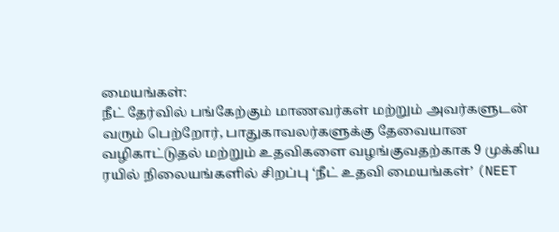மையங்கள்:
நீட் தேர்வில் பங்கேற்கும் மாணவர்கள் மற்றும் அவர்களுடன் வரும் பெற்றோர், பாதுகாவலர்களுக்கு தேவையான வழிகாட்டுதல் மற்றும் உதவிகளை வழங்குவதற்காக 9 முக்கிய ரயில் நிலையங்களில் சிறப்பு ‘நீட் உதவி மையங்கள்’ (NEET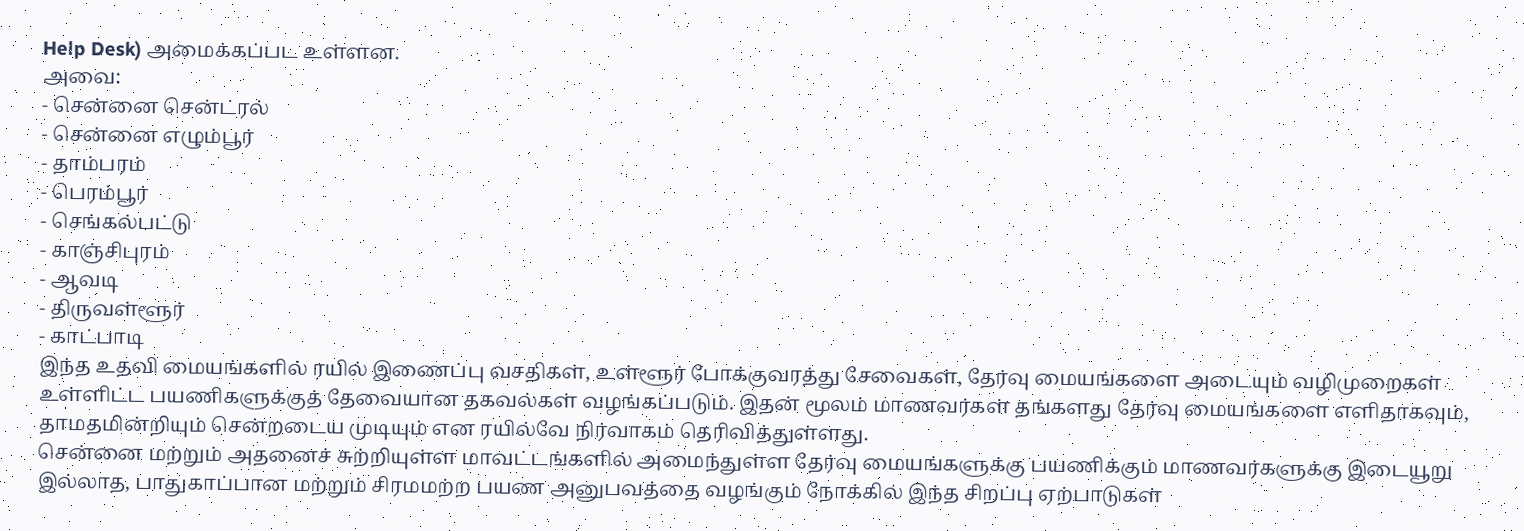Help Desk) அமைக்கப்பட உள்ளன.
அவை:
- சென்னை சென்ட்ரல்
- சென்னை எழும்பூர்
- தாம்பரம்
- பெரம்பூர்
- செங்கல்பட்டு
- காஞ்சிபுரம்
- ஆவடி
- திருவள்ளூர்
- காட்பாடி
இந்த உதவி மையங்களில் ரயில் இணைப்பு வசதிகள், உள்ளூர் போக்குவரத்து சேவைகள், தேர்வு மையங்களை அடையும் வழிமுறைகள் உள்ளிட்ட பயணிகளுக்குத் தேவையான தகவல்கள் வழங்கப்படும். இதன் மூலம் மாணவர்கள் தங்களது தேர்வு மையங்களை எளிதாகவும், தாமதமின்றியும் சென்றடைய முடியும் என ரயில்வே நிர்வாகம் தெரிவித்துள்ளது.
சென்னை மற்றும் அதனைச் சுற்றியுள்ள மாவட்டங்களில் அமைந்துள்ள தேர்வு மையங்களுக்கு பயணிக்கும் மாணவர்களுக்கு இடையூறு இல்லாத, பாதுகாப்பான மற்றும் சிரமமற்ற பயண அனுபவத்தை வழங்கும் நோக்கில் இந்த சிறப்பு ஏற்பாடுகள்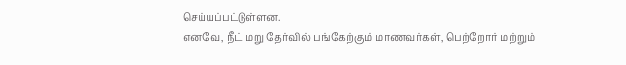செய்யப்பட்டுள்ளன.
எனவே, நீட் மறு தேர்வில் பங்கேற்கும் மாணவர்கள், பெற்றோர் மற்றும்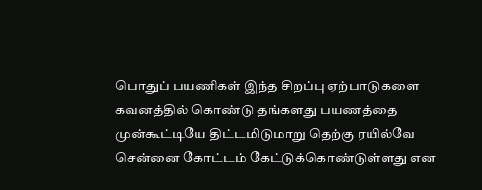பொதுப் பயணிகள் இந்த சிறப்பு ஏற்பாடுகளை கவனத்தில் கொண்டு தங்களது பயணத்தை முன்கூட்டியே திட்டமிடுமாறு தெற்கு ரயில்வே சென்னை கோட்டம் கேட்டுக்கொண்டுள்ளது என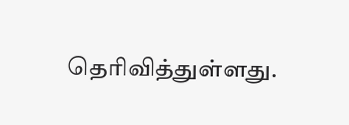தெரிவித்துள்ளது.